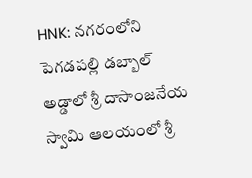HNK: నగరంలోని పెగడపల్లి డబ్బాల్ అడ్డాలో శ్రీ దాసాంజనేయ స్వామి ఆలయంలో శ్రీ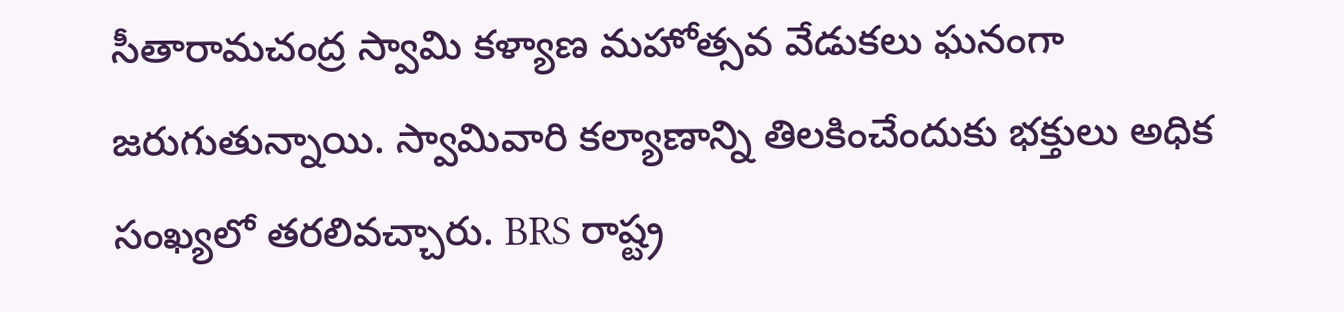సీతారామచంద్ర స్వామి కళ్యాణ మహోత్సవ వేడుకలు ఘనంగా జరుగుతున్నాయి. స్వామివారి కల్యాణాన్ని తిలకించేందుకు భక్తులు అధిక సంఖ్యలో తరలివచ్చారు. BRS రాష్ట్ర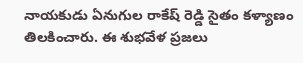నాయకుడు ఏనుగుల రాకేష్ రెడ్డి సైతం కళ్యాణం తిలకించారు. ఈ శుభవేళ ప్రజలు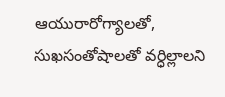ఆయురారోగ్యాలతో, సుఖసంతోషాలతో వర్ధిల్లాలని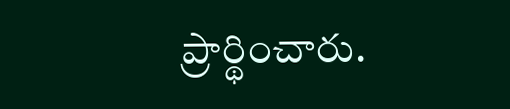ప్రార్థించారు.